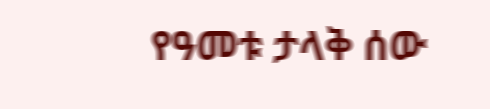የዓመቱ ታላቅ ሰው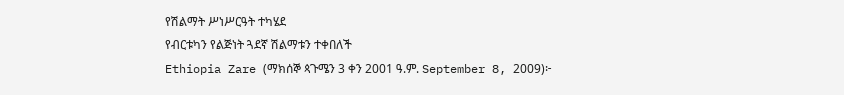የሽልማት ሥነሥርዓት ተካሄደ
የብርቱካን የልጅነት ጓደኛ ሽልማቱን ተቀበለች
Ethiopia Zare (ማክሰኞ ጳጉሜን 3 ቀን 2001 ዓ.ም. September 8, 2009)፦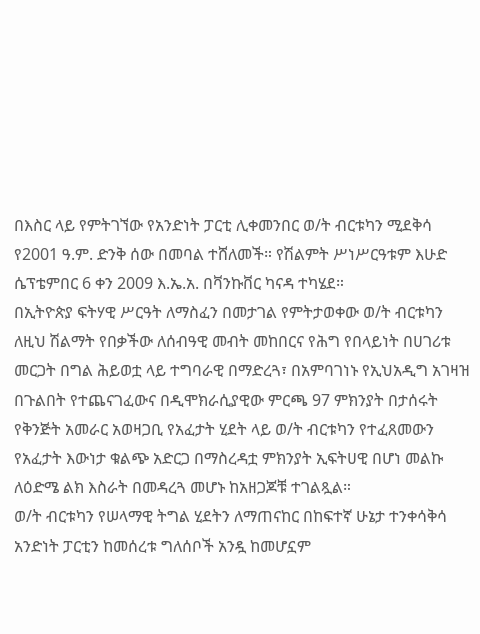በእስር ላይ የምትገኘው የአንድነት ፓርቲ ሊቀመንበር ወ/ት ብርቱካን ሚደቅሳ የ2001 ዓ.ም. ድንቅ ሰው በመባል ተሸለመች። የሽልምት ሥነሥርዓቱም እሁድ ሴፕቴምበር 6 ቀን 2009 እ.ኤ.አ. በቫንኩቨር ካናዳ ተካሄደ።
በኢትዮጵያ ፍትሃዊ ሥርዓት ለማስፈን በመታገል የምትታወቀው ወ/ት ብርቱካን ለዚህ ሽልማት የበቃችው ለሰብዓዊ መብት መከበርና የሕግ የበላይነት በሀገሪቱ መርጋት በግል ሕይወቷ ላይ ተግባራዊ በማድረጓ፣ በአምባገነኑ የኢህአዲግ አገዛዝ በጉልበት የተጨናገፈውና በዲሞክራሲያዊው ምርጫ 97 ምክንያት በታሰሩት የቅንጅት አመራር አወዛጋቢ የአፈታት ሂደት ላይ ወ/ት ብርቱካን የተፈጸመውን የአፈታት እውነታ ቁልጭ አድርጋ በማስረዳቷ ምክንያት ኢፍትሀዊ በሆነ መልኩ ለዕድሜ ልክ እስራት በመዳረጓ መሆኑ ከአዘጋጆቹ ተገልጿል።
ወ/ት ብርቱካን የሠላማዊ ትግል ሂደትን ለማጠናከር በከፍተኛ ሁኔታ ተንቀሳቅሳ አንድነት ፓርቲን ከመሰረቱ ግለሰቦች አንዷ ከመሆኗም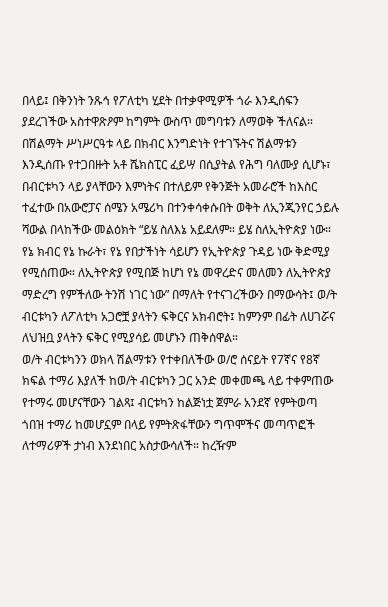በላይ፤ በቅንነት ንጹኅ የፖለቲካ ሂደት በተቃዋሚዎች ጎራ እንዲሰፍን ያደረገችው አስተዋጽዖም ከግምት ውስጥ መግባቱን ለማወቅ ችለናል።
በሽልማት ሥነሥርዓቱ ላይ በክብር እንግድነት የተገኙትና ሽልማቱን እንዲሰጡ የተጋበዙት አቶ ሼክስፒር ፈይሣ በሲያትል የሕግ ባለሙያ ሲሆኑ፣ በብርቱካን ላይ ያላቸውን እምነትና በተለይም የቅንጅት አመራሮች ከእስር ተፈተው በአውሮፓና ሰሜን አሜሪካ በተንቀሳቀሱበት ወቅት ለኢንጂንየር ኃይሉ ሻውል በላከችው መልዕክት “ይሄ ስለእኔ አይደለም። ይሄ ስለኢትዮጵያ ነው። የኔ ክብር የኔ ኩራት፣ የኔ የበታችነት ሳይሆን የኢትዮጵያ ጉዳይ ነው ቅድሚያ የሚሰጠው። ለኢትዮጵያ የሚበጅ ከሆነ የኔ መዋረድና መለመን ለኢትዮጵያ ማድረግ የምችለው ትንሽ ነገር ነው” በማለት የተናገረችውን በማውሳት፤ ወ/ት ብርቱካን ለፖለቲካ አጋሮቿ ያላትን ፍቅርና አክብሮት፤ ከምንም በፊት ለሀገሯና ለህዝቧ ያላትን ፍቅር የሚያሳይ መሆኑን ጠቅሰዋል።
ወ/ት ብርቱካንን ወክላ ሽልማቱን የተቀበለችው ወ/ሮ ሰናይት የ7ኛና የ8ኛ ክፍል ተማሪ እያለች ከወ/ት ብርቱካን ጋር አንድ መቀመጫ ላይ ተቀምጠው የተማሩ መሆናቸውን ገልጻ፤ ብርቱካን ከልጅነቷ ጀምራ አንደኛ የምትወጣ ጎበዝ ተማሪ ከመሆኗም በላይ የምትጽፋቸውን ግጥሞችና መጣጥፎች ለተማሪዎች ታነብ እንደነበር አስታውሳለች። ከረዥም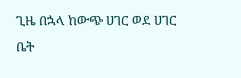ጊዜ በኋላ ከውጭ ሀገር ወደ ሀገር ቤት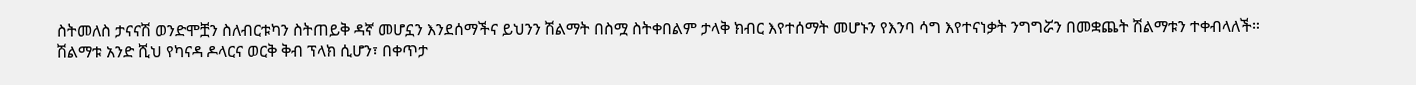ስትመለስ ታናናሽ ወንድሞቿን ስለብርቱካን ስትጠይቅ ዳኛ መሆኗን እንደሰማችና ይህንን ሽልማት በስሟ ስትቀበልም ታላቅ ክብር እየተሰማት መሆኑን የእንባ ሳግ እየተናነቃት ንግግሯን በመቋጨት ሽልማቱን ተቀብላለች።
ሽልማቱ አንድ ሺህ የካናዳ ዶላርና ወርቅ ቅብ ፕላክ ሲሆን፣ በቀጥታ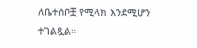ለቤተሰቦቿ የሚላክ እንደሚሆን ተገልጿል።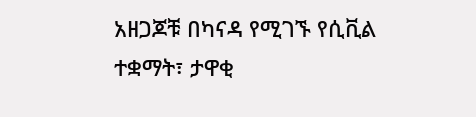አዘጋጆቹ በካናዳ የሚገኙ የሲቪል ተቋማት፣ ታዋቂ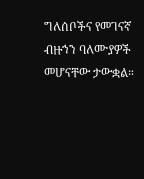ግለሰቦችና የመገናኛ ብዙኀን ባለሙያዎች መሆናቸው ታውቋል።